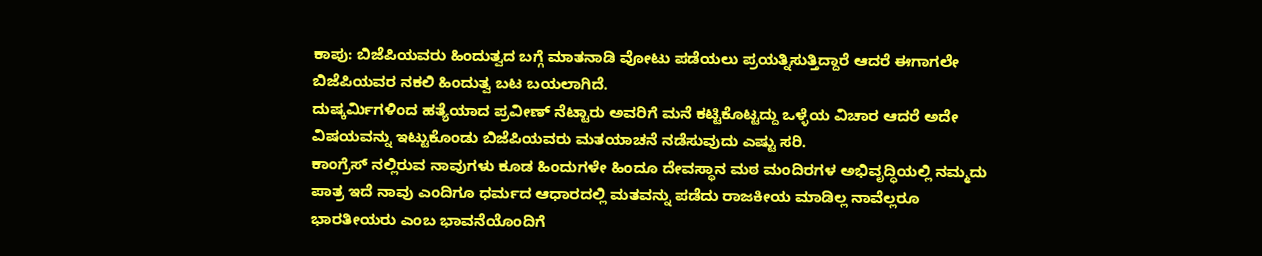ಕಾಪು: ಬಿಜೆಪಿಯವರು ಹಿಂದುತ್ವದ ಬಗ್ಗೆ ಮಾತನಾಡಿ ವೋಟು ಪಡೆಯಲು ಪ್ರಯತ್ನಿಸುತ್ತಿದ್ದಾರೆ ಆದರೆ ಈಗಾಗಲೇ ಬಿಜೆಪಿಯವರ ನಕಲಿ ಹಿಂದುತ್ವ ಬಟ ಬಯಲಾಗಿದೆ.
ದುಷ್ಕರ್ಮಿಗಳಿಂದ ಹತ್ಯೆಯಾದ ಪ್ರವೀಣ್ ನೆಟ್ಟಾರು ಅವರಿಗೆ ಮನೆ ಕಟ್ಟಿಕೊಟ್ಟದ್ದು ಒಳ್ಳೆಯ ವಿಚಾರ ಆದರೆ ಅದೇ ವಿಷಯವನ್ನು ಇಟ್ಟುಕೊಂಡು ಬಿಜೆಪಿಯವರು ಮತಯಾಚನೆ ನಡೆಸುವುದು ಎಷ್ಟು ಸರಿ.
ಕಾಂಗ್ರೆಸ್ ನಲ್ಲಿರುವ ನಾವುಗಳು ಕೂಡ ಹಿಂದುಗಳೇ ಹಿಂದೂ ದೇವಸ್ಥಾನ ಮಠ ಮಂದಿರಗಳ ಅಭಿವೃದ್ಧಿಯಲ್ಲಿ ನಮ್ಮದು ಪಾತ್ರ ಇದೆ ನಾವು ಎಂದಿಗೂ ಧರ್ಮದ ಆಧಾರದಲ್ಲಿ ಮತವನ್ನು ಪಡೆದು ರಾಜಕೀಯ ಮಾಡಿಲ್ಲ ನಾವೆಲ್ಲರೂ ಭಾರತೀಯರು ಎಂಬ ಭಾವನೆಯೊಂದಿಗೆ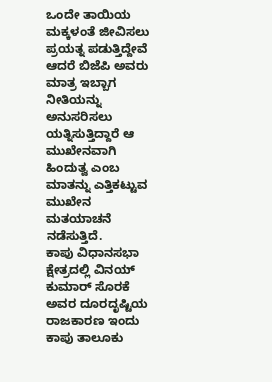ಒಂದೇ ತಾಯಿಯ ಮಕ್ಕಳಂತೆ ಜೀವಿಸಲು ಪ್ರಯತ್ನ ಪಡುತ್ತಿದ್ದೇವೆ ಆದರೆ ಬಿಜೆಪಿ ಅವರು ಮಾತ್ರ ಇಬ್ಬಾಗ ನೀತಿಯನ್ನು ಅನುಸರಿಸಲು ಯತ್ನಿಸುತ್ತಿದ್ದಾರೆ ಆ ಮುಖೇನವಾಗಿ ಹಿಂದುತ್ವ ಎಂಬ ಮಾತನ್ನು ಎತ್ತಿಕಟ್ಟುವ ಮುಖೇನ ಮತಯಾಚನೆ ನಡೆಸುತ್ತಿದೆ.
ಕಾಪು ವಿಧಾನಸಭಾ ಕ್ಷೇತ್ರದಲ್ಲಿ ವಿನಯ್ ಕುಮಾರ್ ಸೊರಕೆ ಅವರ ದೂರದೃಷ್ಟಿಯ ರಾಜಕಾರಣ ಇಂದು ಕಾಪು ತಾಲೂಕು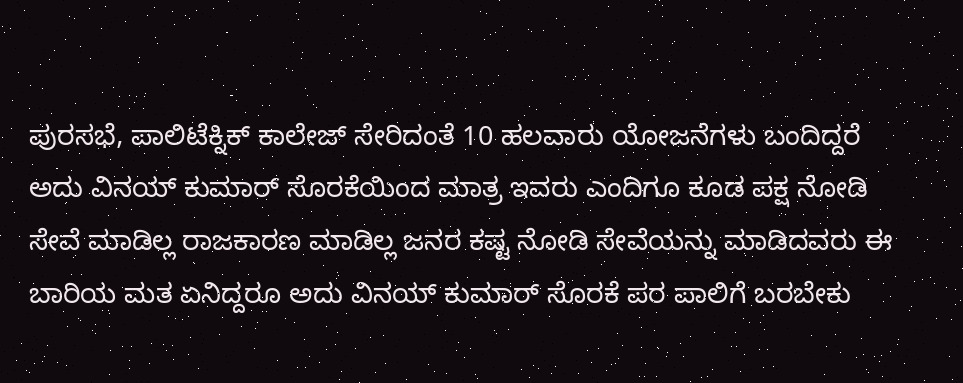ಪುರಸಭೆ, ಪಾಲಿಟೆಕ್ನಿಕ್ ಕಾಲೇಜ್ ಸೇರಿದಂತೆ 10 ಹಲವಾರು ಯೋಜನೆಗಳು ಬಂದಿದ್ದರೆ ಅದು ವಿನಯ್ ಕುಮಾರ್ ಸೊರಕೆಯಿಂದ ಮಾತ್ರ ಇವರು ಎಂದಿಗೂ ಕೂಡ ಪಕ್ಷ ನೋಡಿ ಸೇವೆ ಮಾಡಿಲ್ಲ ರಾಜಕಾರಣ ಮಾಡಿಲ್ಲ ಜನರ ಕಷ್ಟ ನೋಡಿ ಸೇವೆಯನ್ನು ಮಾಡಿದವರು ಈ ಬಾರಿಯ ಮತ ಏನಿದ್ದರೂ ಅದು ವಿನಯ್ ಕುಮಾರ್ ಸೊರಕೆ ಪರ ಪಾಲಿಗೆ ಬರಬೇಕು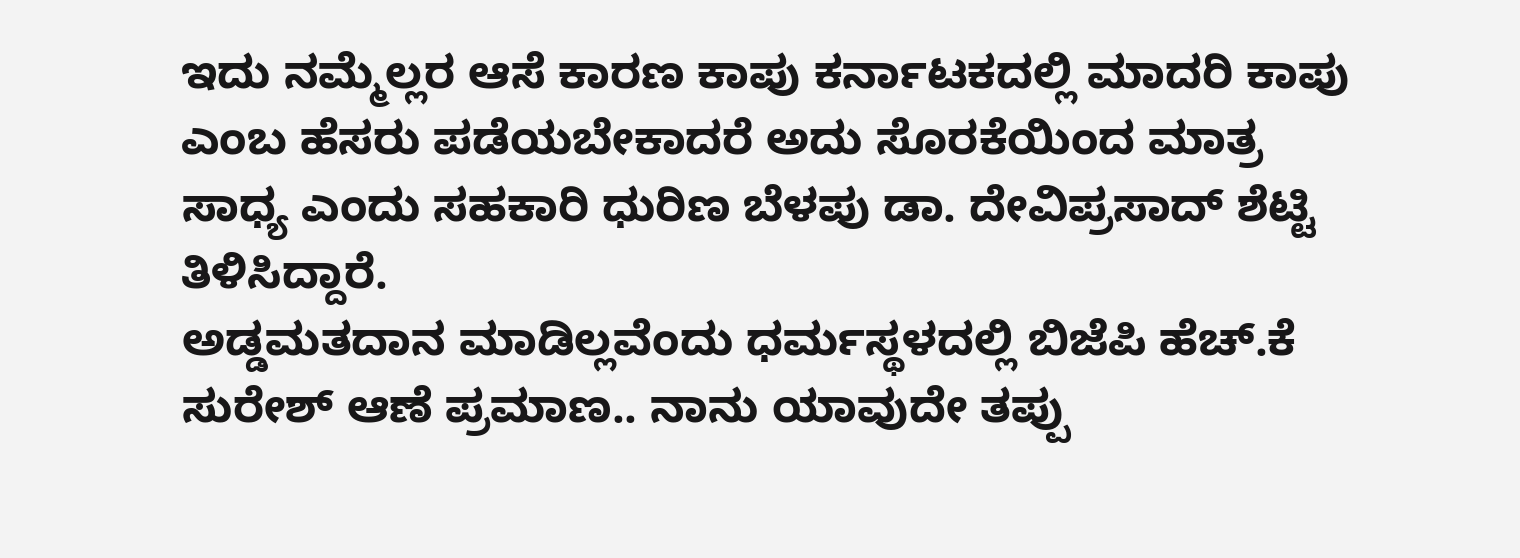ಇದು ನಮ್ಮೆಲ್ಲರ ಆಸೆ ಕಾರಣ ಕಾಪು ಕರ್ನಾಟಕದಲ್ಲಿ ಮಾದರಿ ಕಾಪು ಎಂಬ ಹೆಸರು ಪಡೆಯಬೇಕಾದರೆ ಅದು ಸೊರಕೆಯಿಂದ ಮಾತ್ರ ಸಾಧ್ಯ ಎಂದು ಸಹಕಾರಿ ಧುರಿಣ ಬೆಳಪು ಡಾ. ದೇವಿಪ್ರಸಾದ್ ಶೆಟ್ಟಿ ತಿಳಿಸಿದ್ದಾರೆ.
ಅಡ್ಡಮತದಾನ ಮಾಡಿಲ್ಲವೆಂದು ಧರ್ಮಸ್ಥಳದಲ್ಲಿ ಬಿಜೆಪಿ ಹೆಚ್.ಕೆ ಸುರೇಶ್ ಆಣೆ ಪ್ರಮಾಣ.. ನಾನು ಯಾವುದೇ ತಪ್ಪು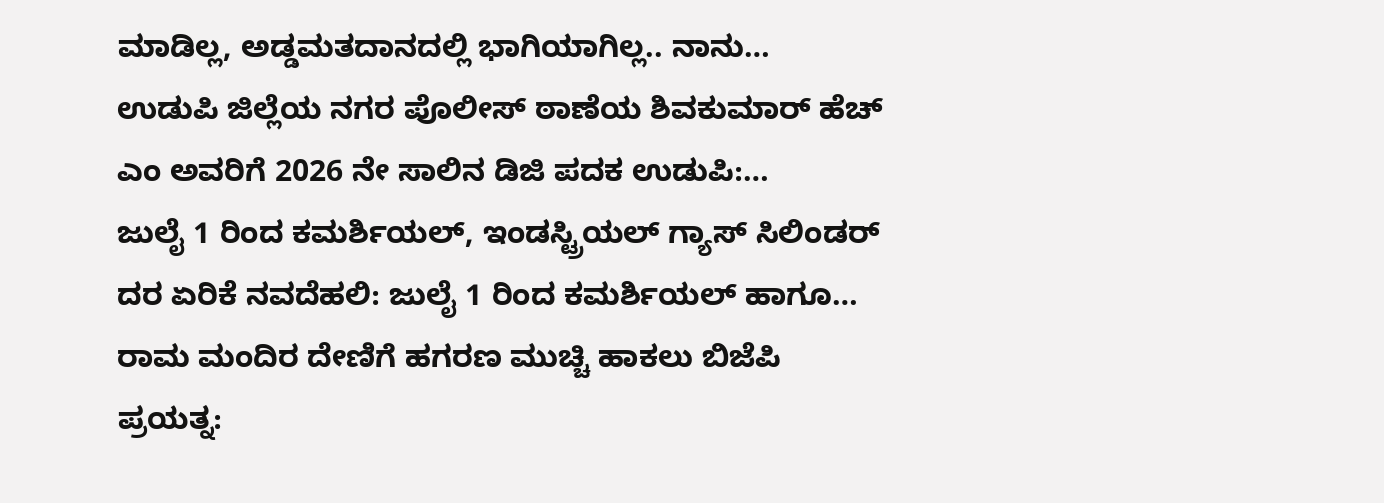ಮಾಡಿಲ್ಲ, ಅಡ್ಡಮತದಾನದಲ್ಲಿ ಭಾಗಿಯಾಗಿಲ್ಲ.. ನಾನು…
ಉಡುಪಿ ಜಿಲ್ಲೆಯ ನಗರ ಪೊಲೀಸ್ ಠಾಣೆಯ ಶಿವಕುಮಾರ್ ಹೆಚ್ ಎಂ ಅವರಿಗೆ 2026 ನೇ ಸಾಲಿನ ಡಿಜಿ ಪದಕ ಉಡುಪಿ:…
ಜುಲೈ 1 ರಿಂದ ಕಮರ್ಶಿಯಲ್, ಇಂಡಸ್ಟ್ರಿಯಲ್ ಗ್ಯಾಸ್ ಸಿಲಿಂಡರ್ ದರ ಏರಿಕೆ ನವದೆಹಲಿ: ಜುಲೈ 1 ರಿಂದ ಕಮರ್ಶಿಯಲ್ ಹಾಗೂ…
ರಾಮ ಮಂದಿರ ದೇಣಿಗೆ ಹಗರಣ ಮುಚ್ಚಿ ಹಾಕಲು ಬಿಜೆಪಿ ಪ್ರಯತ್ನ: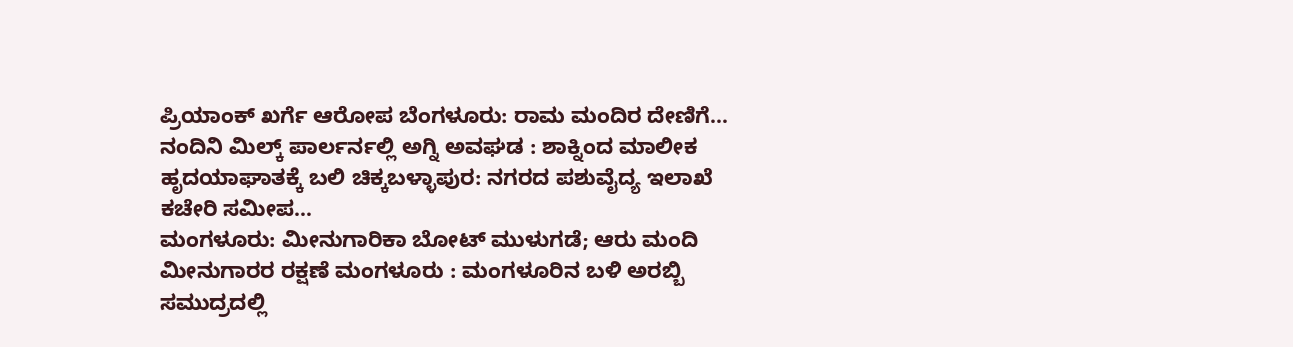ಪ್ರಿಯಾಂಕ್ ಖರ್ಗೆ ಆರೋಪ ಬೆಂಗಳೂರು: ರಾಮ ಮಂದಿರ ದೇಣಿಗೆ…
ನಂದಿನಿ ಮಿಲ್ಕ್ ಪಾರ್ಲರ್ನಲ್ಲಿ ಅಗ್ನಿ ಅವಘಡ : ಶಾಕ್ನಿಂದ ಮಾಲೀಕ ಹೃದಯಾಘಾತಕ್ಕೆ ಬಲಿ ಚಿಕ್ಕಬಳ್ಳಾಪುರ: ನಗರದ ಪಶುವೈದ್ಯ ಇಲಾಖೆ ಕಚೇರಿ ಸಮೀಪ…
ಮಂಗಳೂರು: ಮೀನುಗಾರಿಕಾ ಬೋಟ್ ಮುಳುಗಡೆ; ಆರು ಮಂದಿ ಮೀನುಗಾರರ ರಕ್ಷಣೆ ಮಂಗಳೂರು : ಮಂಗಳೂರಿನ ಬಳಿ ಅರಬ್ಬಿ ಸಮುದ್ರದಲ್ಲಿ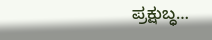ಪ್ರಕ್ಷುಬ್ಧ…